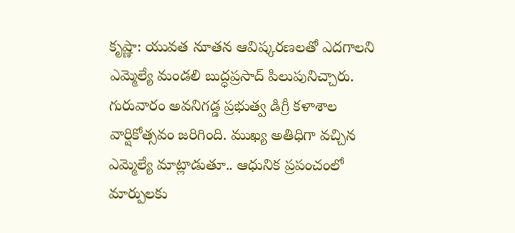కృష్ణా: యువత నూతన ఆవిష్కరణలతో ఎదగాలని ఎమ్మెల్యే మండలి బుద్ధప్రసాద్ పిలుపునిచ్చారు. గురువారం అవనిగడ్డ ప్రభుత్వ డిగ్రీ కళాశాల వార్షికోత్సవం జరిగింది. ముఖ్య అతిధిగా వచ్చిన ఎమ్మెల్యే మాట్లాడుతూ.. ఆధునిక ప్రపంచంలో మార్పులకు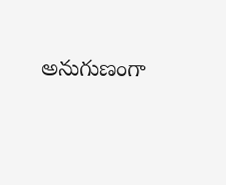అనుగుణంగా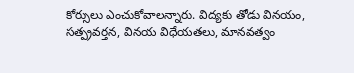కోర్సులు ఎంచుకోవాలన్నారు. విద్యకు తోడు వినయం, సత్ప్రవర్తన, వినయ విధేయతలు, మానవత్వం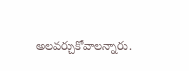అలవర్చుకోవాలన్నారు.